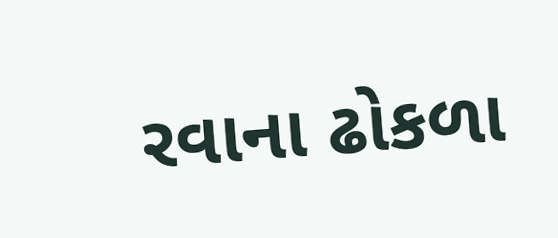રવાના ઢોકળા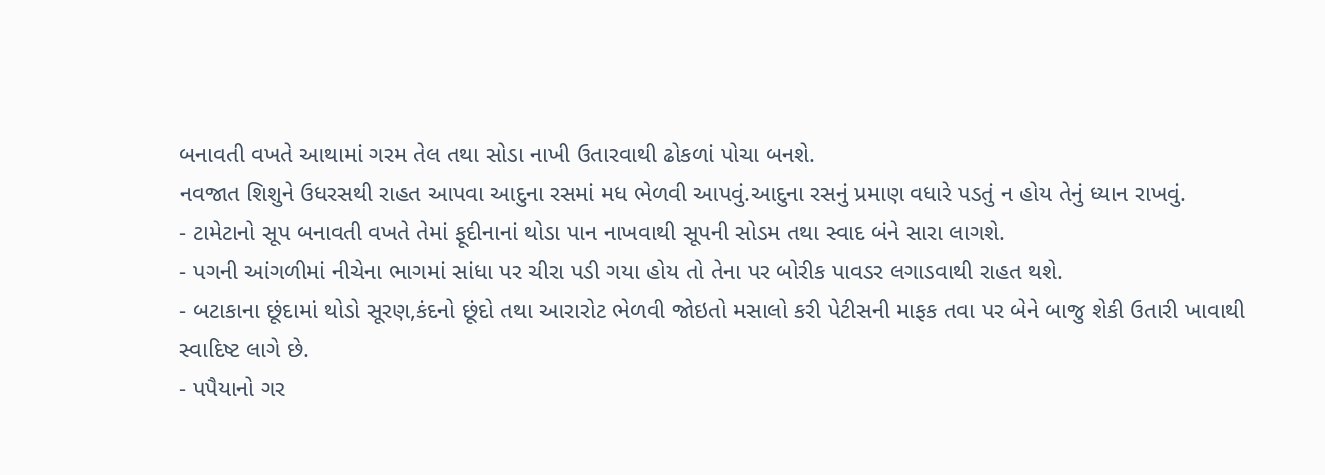બનાવતી વખતે આથામાં ગરમ તેલ તથા સોડા નાખી ઉતારવાથી ઢોકળાં પોચા બનશે.
નવજાત શિશુને ઉધરસથી રાહત આપવા આદુના રસમાં મધ ભેળવી આપવું.આદુના રસનું પ્રમાણ વધારે પડતું ન હોય તેનું ધ્યાન રાખવું.
- ટામેટાનો સૂપ બનાવતી વખતે તેમાં ફૂદીનાનાં થોડા પાન નાખવાથી સૂપની સોડમ તથા સ્વાદ બંને સારા લાગશે.
- પગની આંગળીમાં નીચેના ભાગમાં સાંધા પર ચીરા પડી ગયા હોય તો તેના પર બોરીક પાવડર લગાડવાથી રાહત થશે.
- બટાકાના છૂંદામાં થોડો સૂરણ,કંદનો છૂંદો તથા આરારોટ ભેળવી જોઇતો મસાલો કરી પેટીસની માફક તવા પર બેને બાજુ શેકી ઉતારી ખાવાથી સ્વાદિષ્ટ લાગે છે.
- પપૈયાનો ગર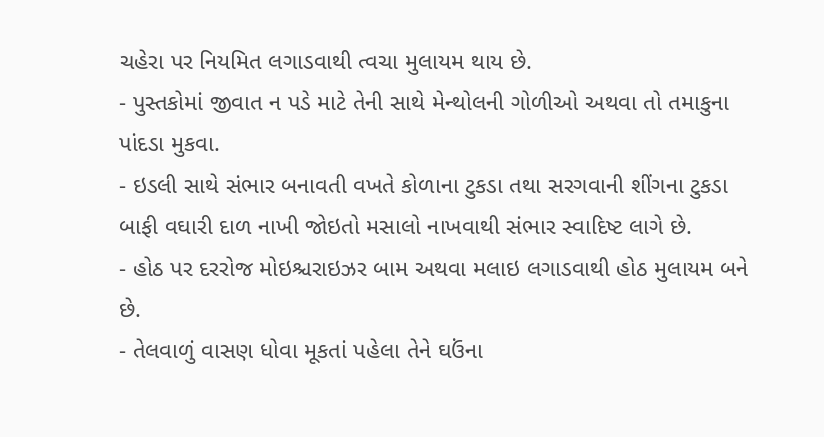ચહેરા પર નિયમિત લગાડવાથી ત્વચા મુલાયમ થાય છે.
- પુસ્તકોમાં જીવાત ન પડે માટે તેની સાથે મેન્થોલની ગોળીઓ અથવા તો તમાકુના પાંદડા મુકવા.
- ઇડલી સાથે સંભાર બનાવતી વખતે કોળાના ટુકડા તથા સરગવાની શીંગના ટુકડા બાફી વઘારી દાળ નાખી જોઇતો મસાલો નાખવાથી સંભાર સ્વાદિષ્ટ લાગે છે.
- હોઠ પર દરરોજ મોઇશ્ચરાઇઝર બામ અથવા મલાઇ લગાડવાથી હોઠ મુલાયમ બને છે.
- તેલવાળું વાસણ ધોવા મૂકતાં પહેલા તેને ઘઉંના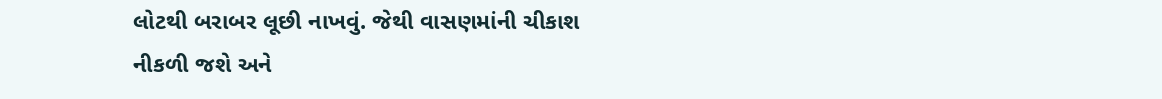લોટથી બરાબર લૂછી નાખવું. જેથી વાસણમાંની ચીકાશ નીકળી જશે અને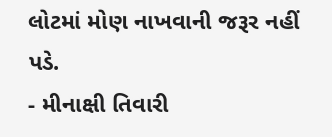લોટમાં મોણ નાખવાની જરૂર નહીં પડે.
- મીનાક્ષી તિવારી